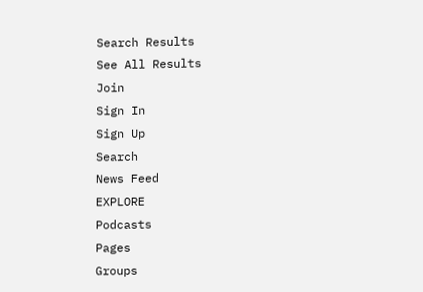Search Results
See All Results
Join
Sign In
Sign Up
Search
News Feed
EXPLORE
Podcasts
Pages
Groups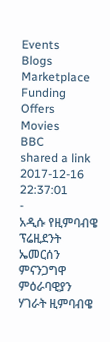Events
Blogs
Marketplace
Funding
Offers
Movies
BBC
shared a link
2017-12-16 22:37:01
-
አዲሱ የዚምባብዌ ፕሬዚደንት ኤመርሰን ምናንጋግዋ ምዕራባዊያን ሃገራት ዚምባብዌ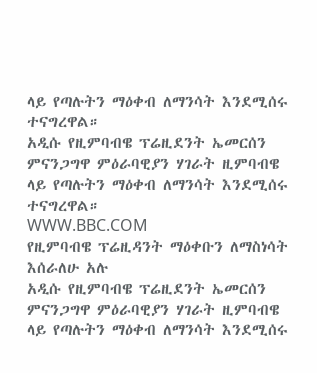ላይ የጣሉትን ማዕቀብ ለማንሳት እንደሚሰሩ ተናግረዋል።
አዲሱ የዚምባብዌ ፕሬዚደንት ኤመርሰን ምናንጋግዋ ምዕራባዊያን ሃገራት ዚምባብዌ ላይ የጣሉትን ማዕቀብ ለማንሳት እንደሚሰሩ ተናግረዋል።
WWW.BBC.COM
የዚምባብዌ ፕሬዚዳንት ማዕቀቡን ለማስነሳት እሰራለሁ አሉ
አዲሱ የዚምባብዌ ፕሬዚደንት ኤመርሰን ምናንጋግዋ ምዕራባዊያን ሃገራት ዚምባብዌ ላይ የጣሉትን ማዕቀብ ለማንሳት እንደሚሰሩ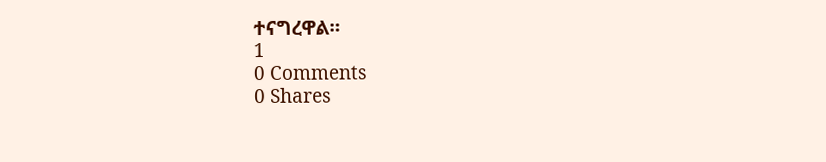ተናግረዋል።
1
0 Comments
0 Shares